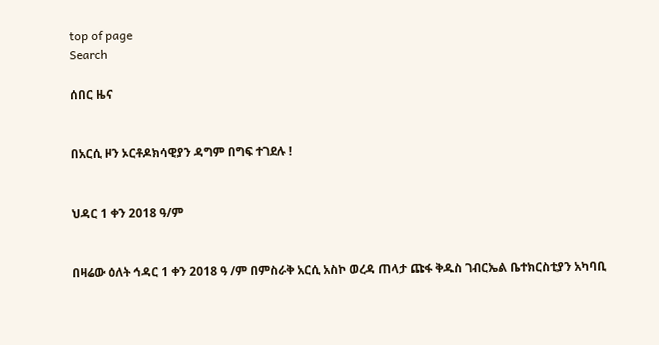top of page
Search

ሰበር ዜና


በአርሲ ዞን ኦርቶዶክሳዊያን ዳግም በግፍ ተገደሉ !


ህዳር 1 ቀን 2018 ዓ/ም


በዛሬው ዕለት ኅዳር 1 ቀን 2018 ዓ /ም በምስራቅ አርሲ አስኮ ወረዳ ጠላታ ጩፋ ቅዱስ ገብርኤል ቤተክርስቲያን አካባቢ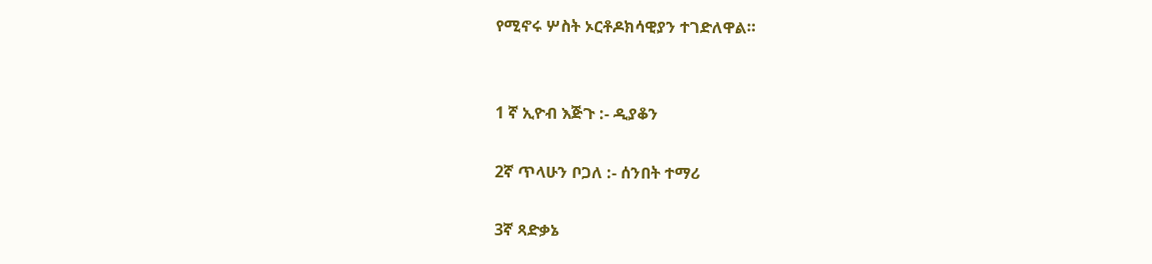የሚኖሩ ሦስት ኦርቶዶክሳዊያን ተገድለዋል።


1 ኛ ኢዮብ እጅጉ :- ዲያቆን

2ኛ ጥላሁን ቦጋለ :- ሰንበት ተማሪ

3ኛ ጻድቃኔ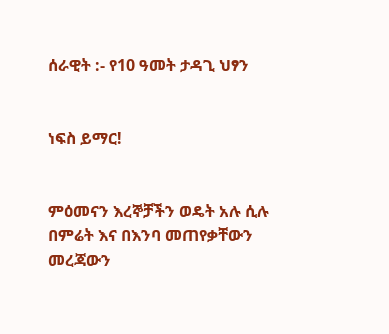ሰራዊት :- የ10 ዓመት ታዳጊ ህፃን


ነፍስ ይማር!


ምዕመናን እረኞቻችን ወዴት አሉ ሲሉ በምሬት እና በእንባ መጠየቃቸውን መረጃውን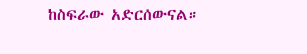ከስፍራው አድርሰውናል።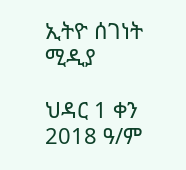ኢትዮ ሰገነት ሚዲያ

ህዳር 1 ቀን 2018 ዓ/ም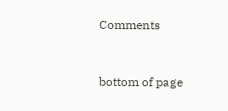Comments


bottom of page